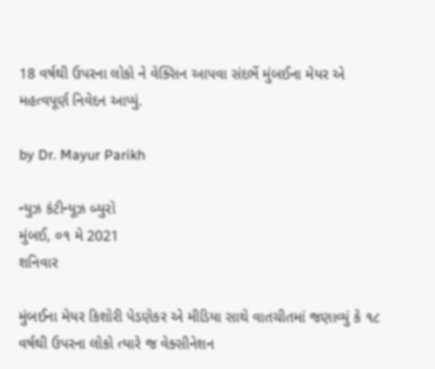18 વર્ષથી ઉપરના લોકો ને વેક્સિન આપવા સંદર્ભે મુંબઈના મેયર એ મહત્વપૂર્ણ નિવેદન આપ્યું.

by Dr. Mayur Parikh

ન્યુઝ કંટીન્યૂઝ બ્યુરો
મુંબઈ, ૦૧ મે 2021
શનિવાર

મુંબઈના મેયર કિશોરી પેડણેકર એ મીડિયા સાથે વાતચીતમાં જણાવ્યું કે ૧૮ વર્ષથી ઉપરના લોકો ત્યારે જ વેક્સીનેશન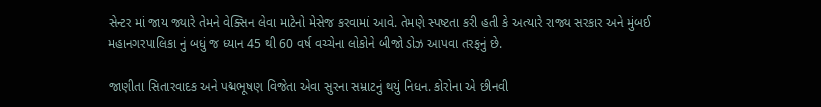સેન્ટર માં જાય જ્યારે તેમને વેક્સિન લેવા માટેનો મેસેજ કરવામાં આવે. તેમણે સ્પષ્ટતા કરી હતી કે અત્યારે રાજ્ય સરકાર અને મુંબઈ મહાનગરપાલિકા નું બધું જ ધ્યાન 45 થી 60 વર્ષ વચ્ચેના લોકોને બીજો ડોઝ આપવા તરફનું છે.

જાણીતા સિતારવાદક અને પદ્મભૂષણ વિજેતા એવા સુરના સમ્રાટનું થયું નિધન. કોરોના એ છીનવી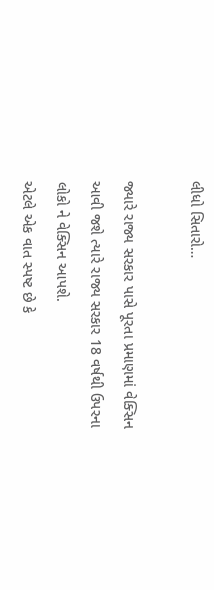લીધો સિતારો…

જ્યારે રાજ્ય સરકાર પાસે પૂરતા પ્રમાણમાં વેક્સિન આવી જશે ત્યારે રાજ્ય સરકાર 18 વર્ષથી ઉપરના લોકો ને વેક્સિન આપશે.
એટલે એક વાત સ્પષ્ટ છે કે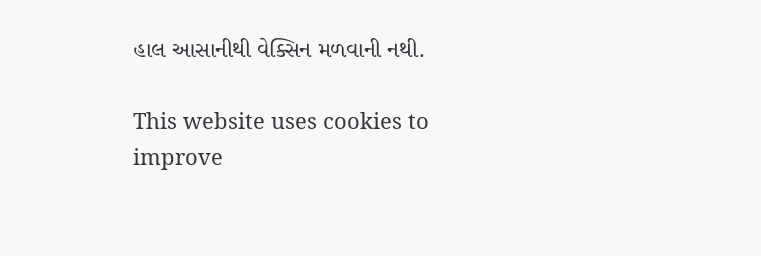હાલ આસાનીથી વેક્સિન મળવાની નથી.

This website uses cookies to improve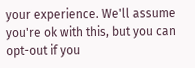your experience. We'll assume you're ok with this, but you can opt-out if you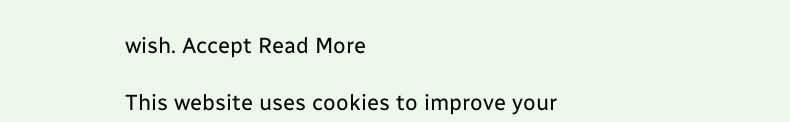wish. Accept Read More

This website uses cookies to improve your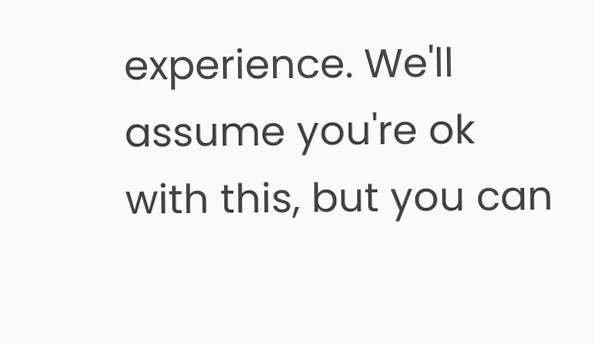experience. We'll assume you're ok with this, but you can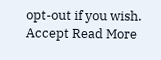opt-out if you wish. Accept Read More